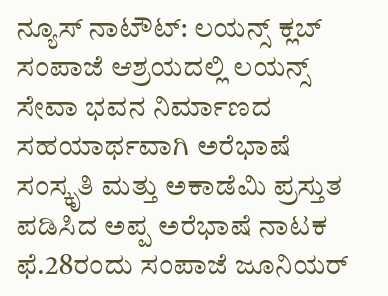ನ್ಯೂಸ್ ನಾಟೌಟ್: ಲಯನ್ಸ್ ಕ್ಲಬ್ ಸಂಪಾಜೆ ಆಶ್ರಯದಲ್ಲಿ ಲಯನ್ಸ್ ಸೇವಾ ಭವನ ನಿರ್ಮಾಣದ ಸಹಯಾರ್ಥವಾಗಿ ಅರೆಭಾಷೆ ಸಂಸ್ಕೃತಿ ಮತ್ತು ಅಕಾಡೆಮಿ ಪ್ರಸ್ತುತ ಪಡಿಸಿದ ಅಪ್ಪ ಅರೆಭಾಷೆ ನಾಟಕ ಫೆ.28ರಂದು ಸಂಪಾಜೆ ಜೂನಿಯರ್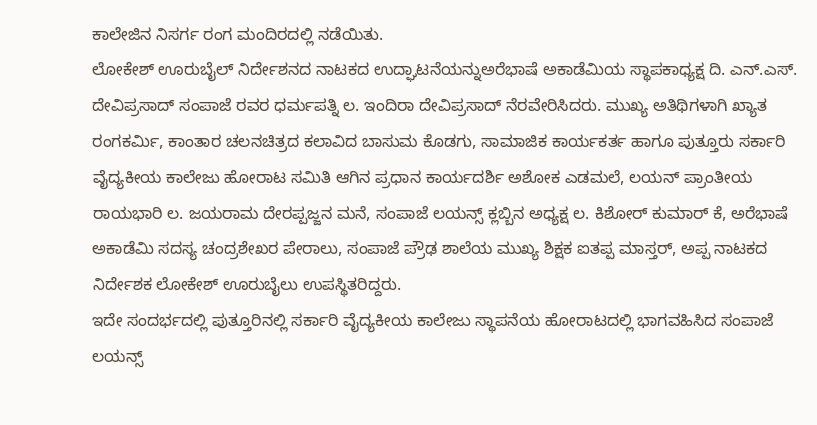ಕಾಲೇಜಿನ ನಿಸರ್ಗ ರಂಗ ಮಂದಿರದಲ್ಲಿ ನಡೆಯಿತು.
ಲೋಕೇಶ್ ಊರುಬೈಲ್ ನಿರ್ದೇಶನದ ನಾಟಕದ ಉದ್ಘಾಟನೆಯನ್ನುಅರೆಭಾಷೆ ಅಕಾಡೆಮಿಯ ಸ್ಥಾಪಕಾಧ್ಯಕ್ಷ ದಿ. ಎನ್.ಎಸ್. ದೇವಿಪ್ರಸಾದ್ ಸಂಪಾಜೆ ರವರ ಧರ್ಮಪತ್ನಿ ಲ. ಇಂದಿರಾ ದೇವಿಪ್ರಸಾದ್ ನೆರವೇರಿಸಿದರು. ಮುಖ್ಯ ಅತಿಥಿಗಳಾಗಿ ಖ್ಯಾತ ರಂಗಕರ್ಮಿ, ಕಾಂತಾರ ಚಲನಚಿತ್ರದ ಕಲಾವಿದ ಬಾಸುಮ ಕೊಡಗು, ಸಾಮಾಜಿಕ ಕಾರ್ಯಕರ್ತ ಹಾಗೂ ಪುತ್ತೂರು ಸರ್ಕಾರಿ ವೈದ್ಯಕೀಯ ಕಾಲೇಜು ಹೋರಾಟ ಸಮಿತಿ ಆಗಿನ ಪ್ರಧಾನ ಕಾರ್ಯದರ್ಶಿ ಅಶೋಕ ಎಡಮಲೆ, ಲಯನ್ ಪ್ರಾಂತೀಯ ರಾಯಭಾರಿ ಲ. ಜಯರಾಮ ದೇರಪ್ಪಜ್ಜನ ಮನೆ, ಸಂಪಾಜೆ ಲಯನ್ಸ್ ಕ್ಲಬ್ಬಿನ ಅಧ್ಯಕ್ಷ ಲ. ಕಿಶೋರ್ ಕುಮಾರ್ ಕೆ, ಅರೆಭಾಷೆ ಅಕಾಡೆಮಿ ಸದಸ್ಯ ಚಂದ್ರಶೇಖರ ಪೇರಾಲು, ಸಂಪಾಜೆ ಪ್ರೌಢ ಶಾಲೆಯ ಮುಖ್ಯ ಶಿಕ್ಷಕ ಐತಪ್ಪ ಮಾಸ್ತರ್, ಅಪ್ಪ ನಾಟಕದ ನಿರ್ದೇಶಕ ಲೋಕೇಶ್ ಊರುಬೈಲು ಉಪಸ್ಥಿತರಿದ್ದರು.
ಇದೇ ಸಂದರ್ಭದಲ್ಲಿ ಪುತ್ತೂರಿನಲ್ಲಿ ಸರ್ಕಾರಿ ವೈದ್ಯಕೀಯ ಕಾಲೇಜು ಸ್ಥಾಪನೆಯ ಹೋರಾಟದಲ್ಲಿ ಭಾಗವಹಿಸಿದ ಸಂಪಾಜೆ ಲಯನ್ಸ್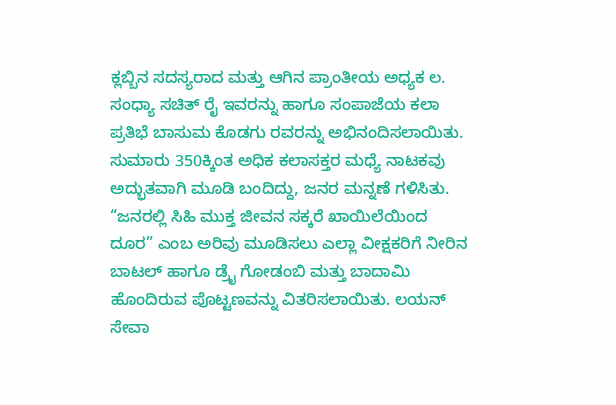ಕ್ಲಬ್ಬಿನ ಸದಸ್ಯರಾದ ಮತ್ತು ಆಗಿನ ಪ್ರಾಂತೀಯ ಅಧ್ಯಕ ಲ. ಸಂಧ್ಯಾ ಸಚಿತ್ ರೈ ಇವರನ್ನು ಹಾಗೂ ಸಂಪಾಜೆಯ ಕಲಾ ಪ್ರತಿಭೆ ಬಾಸುಮ ಕೊಡಗು ರವರನ್ನು ಅಭಿನಂದಿಸಲಾಯಿತು. ಸುಮಾರು 350ಕ್ಕಿಂತ ಅಧಿಕ ಕಲಾಸಕ್ತರ ಮಧ್ಯೆ ನಾಟಕವು ಅದ್ಭುತವಾಗಿ ಮೂಡಿ ಬಂದಿದ್ದು, ಜನರ ಮನ್ನಣೆ ಗಳಿಸಿತು. “ಜನರಲ್ಲಿ ಸಿಹಿ ಮುಕ್ತ ಜೀವನ ಸಕ್ಕರೆ ಖಾಯಿಲೆಯಿಂದ ದೂರ” ಎಂಬ ಅರಿವು ಮೂಡಿಸಲು ಎಲ್ಲಾ ವೀಕ್ಷಕರಿಗೆ ನೀರಿನ ಬಾಟಲ್ ಹಾಗೂ ಡ್ರೈ ಗೋಡಂಬಿ ಮತ್ತು ಬಾದಾಮಿ ಹೊಂದಿರುವ ಪೊಟ್ಟಣವನ್ನು ವಿತರಿಸಲಾಯಿತು. ಲಯನ್ ಸೇವಾ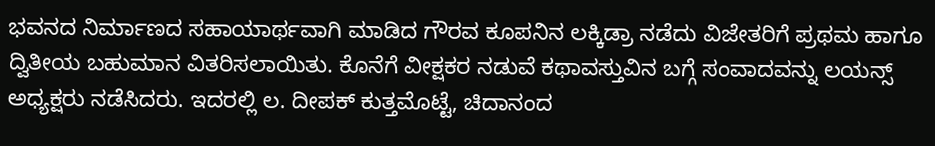ಭವನದ ನಿರ್ಮಾಣದ ಸಹಾಯಾರ್ಥವಾಗಿ ಮಾಡಿದ ಗೌರವ ಕೂಪನಿನ ಲಕ್ಕಿಡ್ರಾ ನಡೆದು ವಿಜೇತರಿಗೆ ಪ್ರಥಮ ಹಾಗೂ ದ್ವಿತೀಯ ಬಹುಮಾನ ವಿತರಿಸಲಾಯಿತು. ಕೊನೆಗೆ ವೀಕ್ಷಕರ ನಡುವೆ ಕಥಾವಸ್ತುವಿನ ಬಗ್ಗೆ ಸಂವಾದವನ್ನು ಲಯನ್ಸ್ ಅಧ್ಯಕ್ಷರು ನಡೆಸಿದರು. ಇದರಲ್ಲಿ ಲ. ದೀಪಕ್ ಕುತ್ತಮೊಟ್ಟೆ, ಚಿದಾನಂದ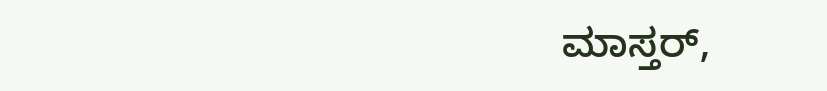ಮಾಸ್ತರ್,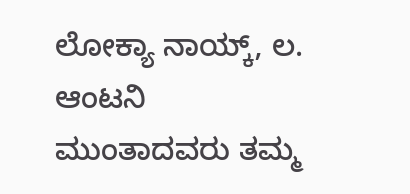ಲೋಕ್ಯಾ ನಾಯ್ಕ್, ಲ. ಆಂಟನಿ ಮುಂತಾದವರು ತಮ್ಮ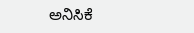ಅನಿಸಿಕೆ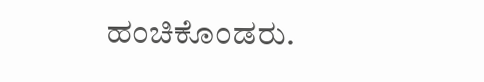ಹಂಚಿಕೊಂಡರು.